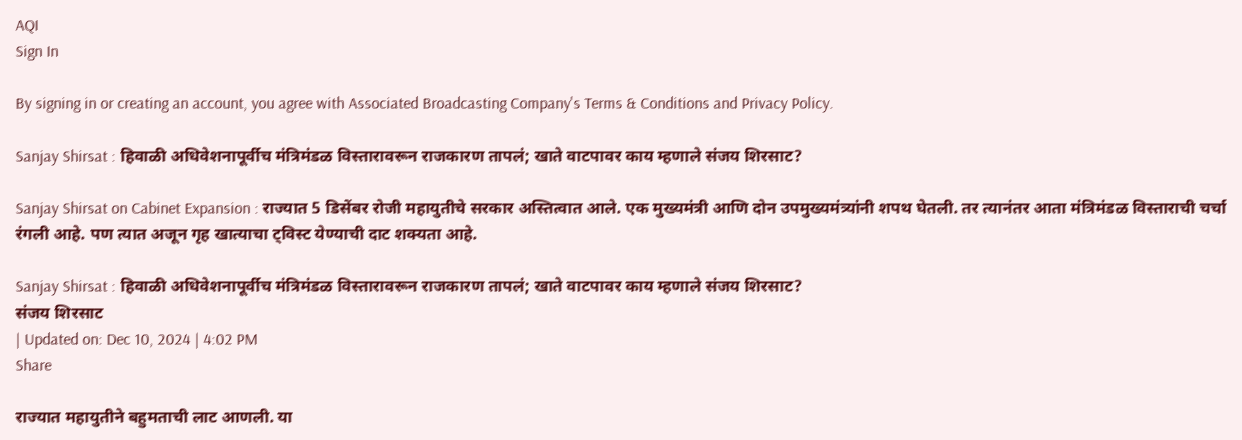AQI
Sign In

By signing in or creating an account, you agree with Associated Broadcasting Company's Terms & Conditions and Privacy Policy.

Sanjay Shirsat : हिवाळी अधिवेशनापूर्वीच मंत्रिमंडळ विस्तारावरून राजकारण तापलं; खाते वाटपावर काय म्हणाले संजय शिरसाट?

Sanjay Shirsat on Cabinet Expansion : राज्यात 5 डिसेंबर रोजी महायुतीचे सरकार अस्तित्वात आले. एक मुख्यमंत्री आणि दोन उपमुख्यमंत्र्यांनी शपथ घेतली. तर त्यानंतर आता मंत्रिमंडळ विस्ताराची चर्चा रंगली आहे. पण त्यात अजून गृह खात्याचा ट्विस्ट येण्याची दाट शक्यता आहे.

Sanjay Shirsat : हिवाळी अधिवेशनापूर्वीच मंत्रिमंडळ विस्तारावरून राजकारण तापलं; खाते वाटपावर काय म्हणाले संजय शिरसाट?
संजय शिरसाट
| Updated on: Dec 10, 2024 | 4:02 PM
Share

राज्यात महायुतीने बहुमताची लाट आणली. या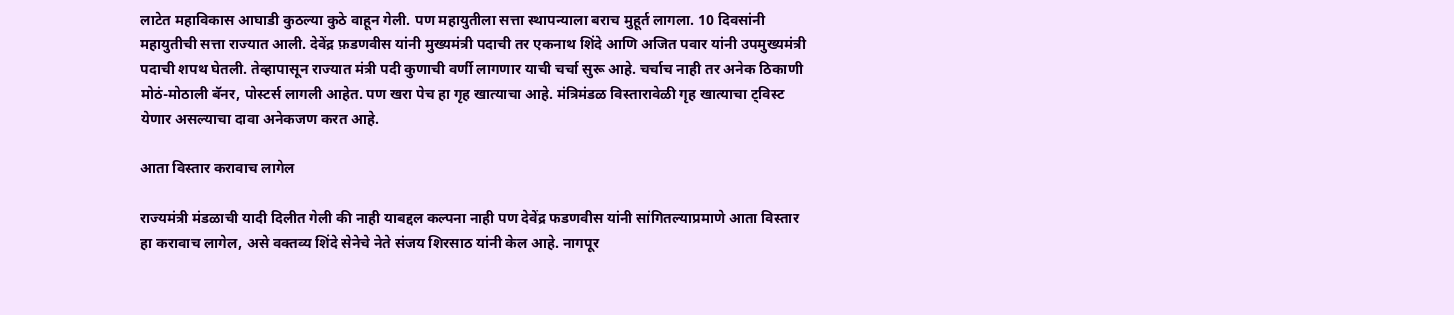लाटेत महाविकास आघाडी कुठल्या कुठे वाहून गेली. पण महायुतीला सत्ता स्थापन्याला बराच मुहूर्त लागला. 10 दिवसांनी महायुतीची सत्ता राज्यात आली. देवेंद्र फ़डणवीस यांनी मुख्यमंत्री पदाची तर एकनाथ शिंदे आणि अजित पवार यांनी उपमुख्यमंत्री पदाची शपथ घेतली. तेव्हापासून राज्यात मंत्री पदी कुणाची वर्णी लागणार याची चर्चा सुरू आहे. चर्चाच नाही तर अनेक ठिकाणी मोठं-मोठाली बॅनर, पोस्टर्स लागली आहेत. पण खरा पेच हा गृह खात्याचा आहे. मंत्रिमंडळ विस्तारावेळी गृह खात्याचा ट्विस्ट येणार असल्याचा दावा अनेकजण करत आहे.

आता विस्तार करावाच लागेल

राज्यमंत्री मंडळाची यादी दिलीत गेली की नाही याबद्दल कल्पना नाही पण देवेंद्र फडणवीस यांनी सांगितल्याप्रमाणे आता विस्तार हा करावाच लागेल, असे वक्तव्य शिंदे सेनेचे नेते संजय शिरसाठ यांनी केल आहे. नागपूर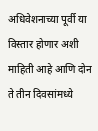अधिवेशनाच्या पूर्वी या विस्तार होणार अशी माहिती आहे आणि दोन ते तीन दिवसांमध्ये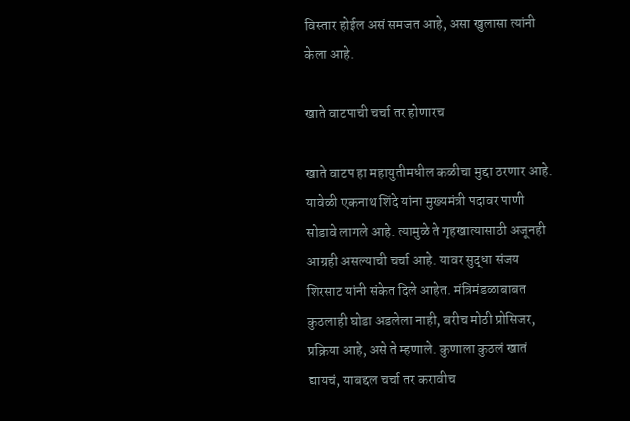विस्तार होईल असं समजत आहे, असा खुलासा त्यांनी केला आहे.

खाते वाटपाची चर्चा तर होणारच

खाते वाटप हा महायुतीमधील कळीचा मुद्दा ठरणार आहे. यावेळी एकनाथ शिंदे यांना मुख्यमंत्री पदावर पाणी सोडावे लागले आहे. त्यामुळे ते गृहखात्यासाठी अजूनही आग्रही असल्याची चर्चा आहे. यावर सुद्धा संजय शिरसाट यांनी संकेत दिले आहेत. मंत्रिमंडळाबाबत कुठलाही घोडा अडलेला नाही, बरीच मोठी प्रोसिजर, प्रक्रिया आहे, असे ते म्हणाले. कुणाला कुठलं खातं द्यायचं, याबद्दल चर्चा तर करावीच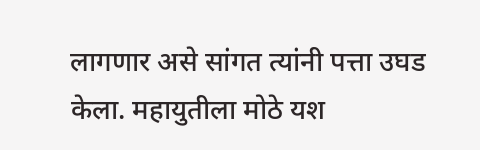लागणार असे सांगत त्यांनी पत्ता उघड केला. महायुतीला मोठे यश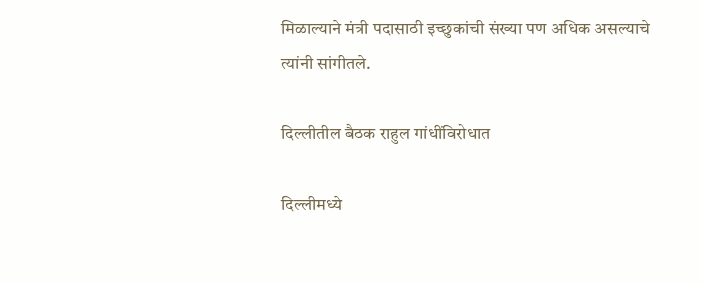मिळाल्याने मंत्री पदासाठी इच्छुकांची संख्या पण अधिक असल्याचे त्यांनी सांगीतले.

दिल्लीतील बैठक राहुल गांधींविरोधात

दिल्लीमध्ये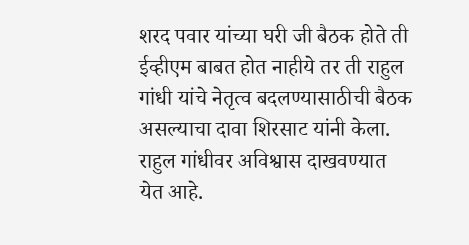शरद पवार यांच्या घरी जी बैठक होते ती ईव्हीएम बाबत होत नाहीये तर ती राहुल गांधी यांचे नेतृत्व बदलण्यासाठीची बैठक असल्याचा दावा शिरसाट यांनी केला. राहुल गांधीवर अविश्वास दाखवण्यात येत आहे.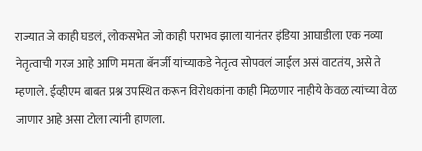राज्यात जे काही घडलं, लोकसभेत जो काही पराभव झाला यानंतर इंडिया आघाडीला एक नव्या नेतृत्वाची गरज आहे आणि ममता बॅनर्जी यांच्याकडे नेतृत्व सोपवलं जाईल असं वाटतंय, असे ते म्हणाले. ईव्हीएम बाबत प्रश्न उपस्थित करून विरोधकांना काही मिळणार नाहीये केवळ त्यांच्या वेळ जाणार आहे असा टोला त्यांनी हाणला.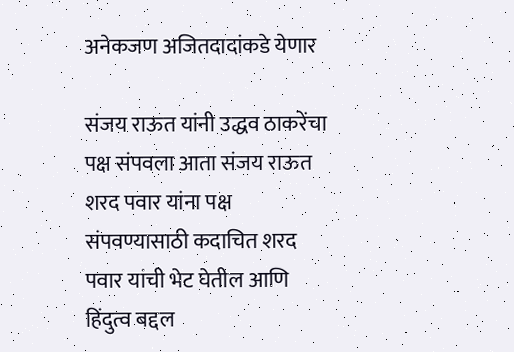अनेकजण अजितदादांकडे येणार

संजय राऊत यांनी उद्धव ठाकरेंचा पक्ष संपवला आता संजय राऊत शरद पवार यांना पक्ष संपवण्यासाठी कदाचित शरद पवार यांची भेट घेतील आणि हिंदुत्व बद्दल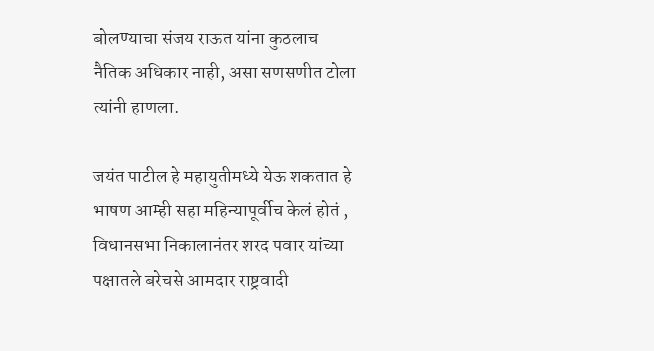बोलण्याचा संजय राऊत यांना कुठलाच नैतिक अधिकार नाही, असा सणसणीत टोला त्यांनी हाणला.

जयंत पाटील हे महायुतीमध्ये येऊ शकतात हे भाषण आम्ही सहा महिन्यापूर्वीच केलं होतं , विधानसभा निकालानंतर शरद पवार यांच्या पक्षातले बरेचसे आमदार राष्ट्रवादी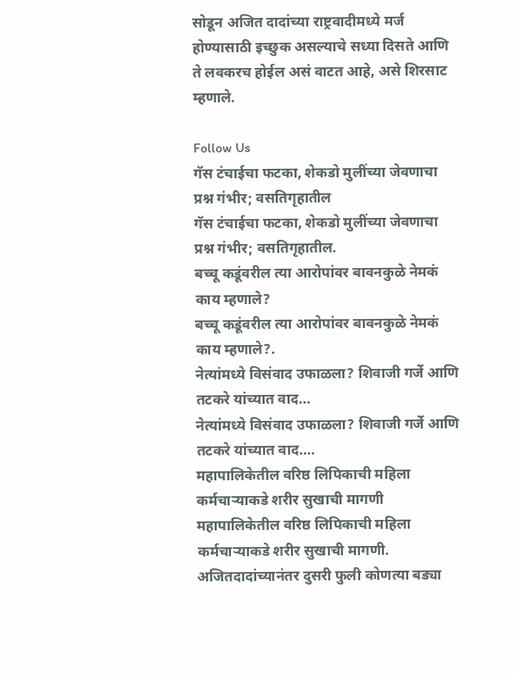सोडून अजित दादांच्या राष्ट्रवादीमध्ये मर्ज होण्यासाठी इच्छुक असल्याचे सध्या दिसते आणि ते लवकरच होईल असं वाटत आहे, असे शिरसाट म्हणाले.

Follow Us
गॅस टंचाईचा फटका, शेकडो मुलींच्या जेवणाचा प्रश्न गंभीर; वसतिगृहातील
गॅस टंचाईचा फटका, शेकडो मुलींच्या जेवणाचा प्रश्न गंभीर; वसतिगृहातील.
बच्चू कडूंवरील त्या आरोपांवर बावनकुळे नेमकं काय म्हणाले?
बच्चू कडूंवरील त्या आरोपांवर बावनकुळे नेमकं काय म्हणाले?.
नेत्यांमध्ये विसंवाद उफाळला? शिवाजी गर्जे आणि तटकरे यांच्यात वाद...
नेत्यांमध्ये विसंवाद उफाळला? शिवाजी गर्जे आणि तटकरे यांच्यात वाद....
महापालिकेतील वरिष्ठ लिपिकाची महिला कर्मचाऱ्याकडे शरीर सुखाची मागणी
महापालिकेतील वरिष्ठ लिपिकाची महिला कर्मचाऱ्याकडे शरीर सुखाची मागणी.
अजितदादांच्यानंतर दुसरी फुली कोणत्या बड्या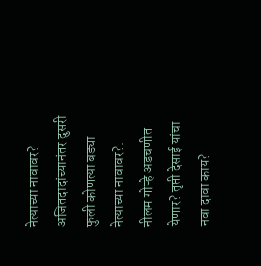नेत्याच्या नावावर?
अजितदादांच्यानंतर दुसरी फुली कोणत्या बड्या नेत्याच्या नावावर?.
नीलम गोऱ्हे अडचणीत येणार? तृप्ती देसाई यांचा नवा दावा काय?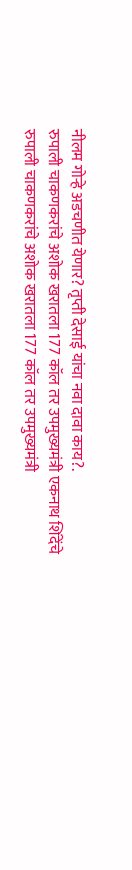नीलम गोऱ्हे अडचणीत येणार? तृप्ती देसाई यांचा नवा दावा काय?.
रुपाली चाकणकरांचे अशोक खरातला 177 कॉल तर उपमुख्यमंत्री एकनाथ शिंदेंचे
रुपाली चाकणकरांचे अशोक खरातला 177 कॉल तर उपमुख्यमंत्री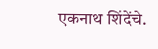एकनाथ शिंदेंचे.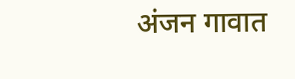अंजन गावात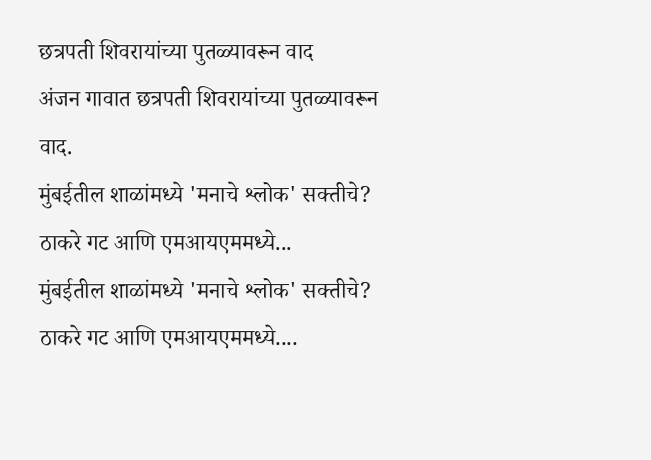छत्रपती शिवरायांच्या पुतळ्यावरून वाद
अंजन गावात छत्रपती शिवरायांच्या पुतळ्यावरून वाद.
मुंबईतील शाळांमध्ये 'मनाचे श्लोक' सक्तीचे? ठाकरे गट आणि एमआयएममध्ये...
मुंबईतील शाळांमध्ये 'मनाचे श्लोक' सक्तीचे? ठाकरे गट आणि एमआयएममध्ये....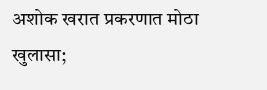अशोक खरात प्रकरणात मोठा खुलासा;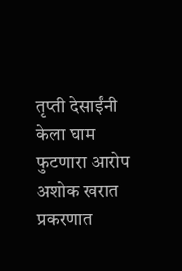तृप्ती देसाईंनी केला घाम फुटणारा आरोप
अशोक खरात प्रकरणात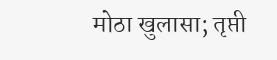मोठा खुलासा; तृप्ती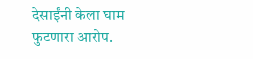देसाईंनी केला घाम फुटणारा आरोप.